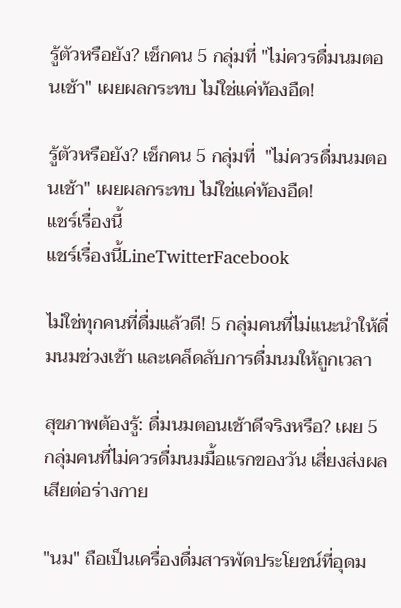รู้ตัวหรือยัง? เช็กคน 5 กลุ่มที่ "ไม่ควรดื่มนมตอนเช้า" เผยผลกระทบ ไม่ใช่แค่ท้องอืด!

รู้ตัวหรือยัง? เช็กคน 5 กลุ่มที่  "ไม่ควรดื่มนมตอนเช้า" เผยผลกระทบ ไม่ใช่แค่ท้องอืด!
แชร์เรื่องนี้
แชร์เรื่องนี้LineTwitterFacebook

ไม่ใช่ทุกคนที่ดื่มแล้วดี! 5 กลุ่มคนที่ไม่แนะนำให้ดื่มนมช่วงเช้า และเคล็ดลับการดื่มนมให้ถูกเวลา

สุขภาพต้องรู้: ดื่มนมตอนเช้าดีจริงหรือ? เผย 5 กลุ่มคนที่ไม่ควรดื่มนมมื้อแรกของวัน เสี่ยงส่งผลเสียต่อร่างกาย

"นม" ถือเป็นเครื่องดื่มสารพัดประโยชน์ที่อุดม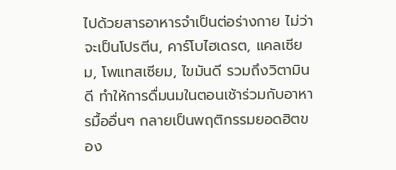ไปด้วยสารอาหารจำเป็นต่อร่างกาย ไม่ว่าจะเป็นโปรตีน, คาร์โบไฮเดรต, แคลเซียม, โพแทสเซียม, ไขมันดี รวมถึงวิตามินดี ทำให้การดื่มนมในตอนเช้าร่วมกับอาหารมื้ออื่นๆ กลายเป็นพฤติกรรมยอดฮิตของ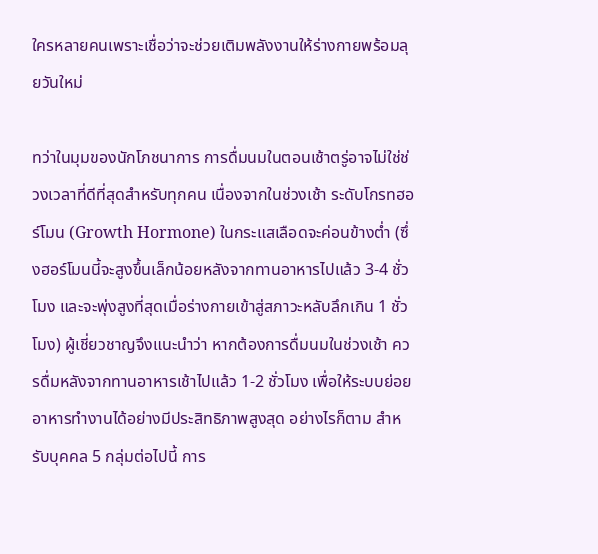ใครหลายคนเพราะเชื่อว่าจะช่วยเติมพลังงานให้ร่างกายพร้อมลุยวันใหม่

ทว่าในมุมของนักโภชนาการ การดื่มนมในตอนเช้าตรู่อาจไม่ใช่ช่วงเวลาที่ดีที่สุดสำหรับทุกคน เนื่องจากในช่วงเช้า ระดับโกรทฮอร์โมน (Growth Hormone) ในกระแสเลือดจะค่อนข้างต่ำ (ซึ่งฮอร์โมนนี้จะสูงขึ้นเล็กน้อยหลังจากทานอาหารไปแล้ว 3-4 ชั่วโมง และจะพุ่งสูงที่สุดเมื่อร่างกายเข้าสู่สภาวะหลับลึกเกิน 1 ชั่วโมง) ผู้เชี่ยวชาญจึงแนะนำว่า หากต้องการดื่มนมในช่วงเช้า ควรดื่มหลังจากทานอาหารเช้าไปแล้ว 1-2 ชั่วโมง เพื่อให้ระบบย่อยอาหารทำงานได้อย่างมีประสิทธิภาพสูงสุด อย่างไรก็ตาม สำหรับบุคคล 5 กลุ่มต่อไปนี้ การ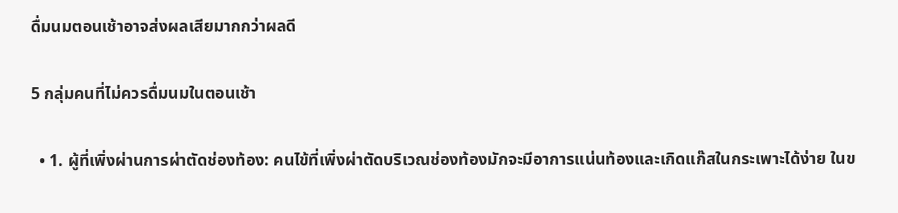ดื่มนมตอนเช้าอาจส่งผลเสียมากกว่าผลดี

5 กลุ่มคนที่ไม่ควรดื่มนมในตอนเช้า

  • 1. ผู้ที่เพิ่งผ่านการผ่าตัดช่องท้อง: คนไข้ที่เพิ่งผ่าตัดบริเวณช่องท้องมักจะมีอาการแน่นท้องและเกิดแก๊สในกระเพาะได้ง่าย ในข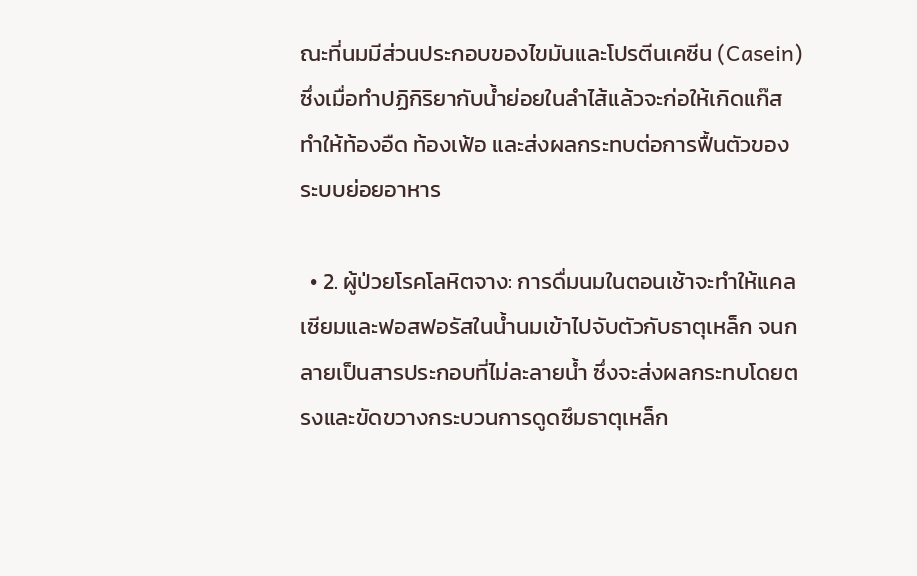ณะที่นมมีส่วนประกอบของไขมันและโปรตีนเคซีน (Casein) ซึ่งเมื่อทำปฏิกิริยากับน้ำย่อยในลำไส้แล้วจะก่อให้เกิดแก๊ส ทำให้ท้องอืด ท้องเฟ้อ และส่งผลกระทบต่อการฟื้นตัวของระบบย่อยอาหาร

  • 2. ผู้ป่วยโรคโลหิตจาง: การดื่มนมในตอนเช้าจะทำให้แคลเซียมและฟอสฟอรัสในน้ำนมเข้าไปจับตัวกับธาตุเหล็ก จนกลายเป็นสารประกอบที่ไม่ละลายน้ำ ซึ่งจะส่งผลกระทบโดยตรงและขัดขวางกระบวนการดูดซึมธาตุเหล็ก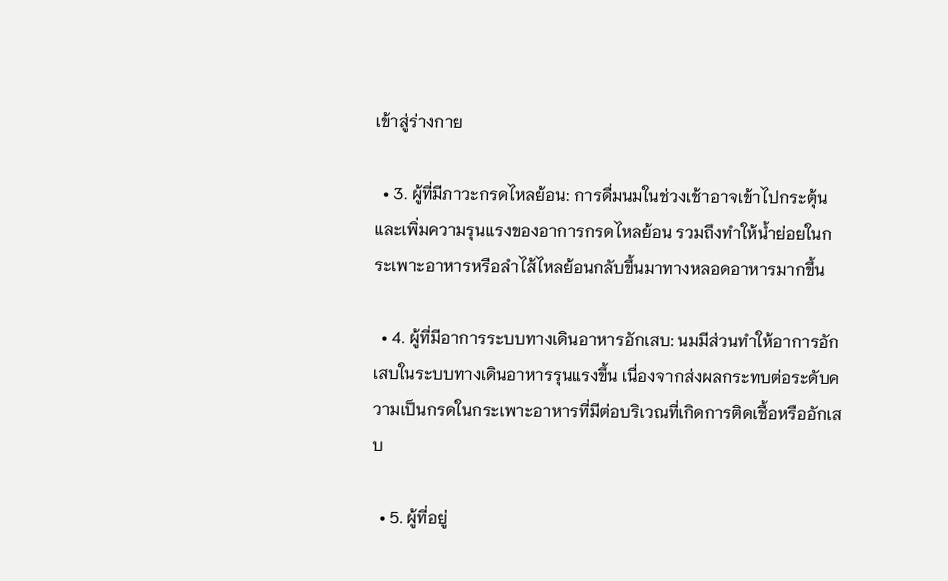เข้าสู่ร่างกาย

  • 3. ผู้ที่มีภาวะกรดไหลย้อน: การดื่มนมในช่วงเช้าอาจเข้าไปกระตุ้นและเพิ่มความรุนแรงของอาการกรดไหลย้อน รวมถึงทำให้น้ำย่อยในกระเพาะอาหารหรือลำไส้ไหลย้อนกลับขึ้นมาทางหลอดอาหารมากขึ้น

  • 4. ผู้ที่มีอาการระบบทางเดินอาหารอักเสบ: นมมีส่วนทำให้อาการอักเสบในระบบทางเดินอาหารรุนแรงขึ้น เนื่องจากส่งผลกระทบต่อระดับความเป็นกรดในกระเพาะอาหารที่มีต่อบริเวณที่เกิดการติดเชื้อหรืออักเสบ

  • 5. ผู้ที่อยู่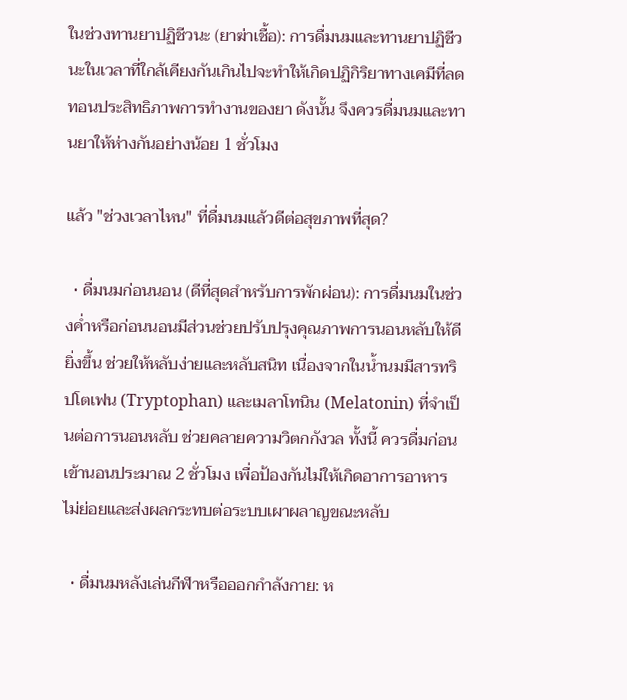ในช่วงทานยาปฏิชีวนะ (ยาฆ่าเชื้อ): การดื่มนมและทานยาปฏิชีวนะในเวลาที่ใกล้เคียงกันเกินไปจะทำให้เกิดปฏิกิริยาทางเคมีที่ลดทอนประสิทธิภาพการทำงานของยา ดังนั้น จึงควรดื่มนมและทานยาให้ห่างกันอย่างน้อย 1 ชั่วโมง

แล้ว "ช่วงเวลาไหน" ที่ดื่มนมแล้วดีต่อสุขภาพที่สุด?

  • ดื่มนมก่อนนอน (ดีที่สุดสำหรับการพักผ่อน): การดื่มนมในช่วงค่ำหรือก่อนนอนมีส่วนช่วยปรับปรุงคุณภาพการนอนหลับให้ดียิ่งขึ้น ช่วยให้หลับง่ายและหลับสนิท เนื่องจากในน้ำนมมีสารทริปโตเฟน (Tryptophan) และเมลาโทนิน (Melatonin) ที่จำเป็นต่อการนอนหลับ ช่วยคลายความวิตกกังวล ทั้งนี้ ควรดื่มก่อนเข้านอนประมาณ 2 ชั่วโมง เพื่อป้องกันไม่ให้เกิดอาการอาหารไม่ย่อยและส่งผลกระทบต่อระบบเผาผลาญขณะหลับ

  • ดื่มนมหลังเล่นกีฬาหรือออกกำลังกาย: ห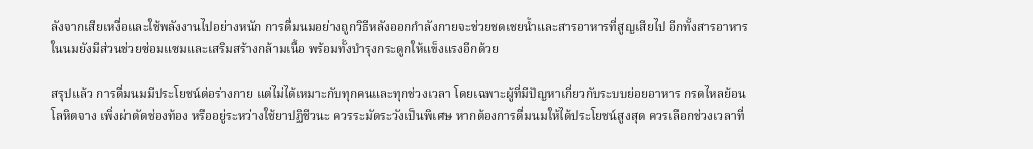ลังจากเสียเหงื่อและใช้พลังงานไปอย่างหนัก การดื่มนมอย่างถูกวิธีหลังออกกำลังกายจะช่วยชดเชยน้ำและสารอาหารที่สูญเสียไป อีกทั้งสารอาหารในนมยังมีส่วนช่วยซ่อมแซมและเสริมสร้างกล้ามเนื้อ พร้อมทั้งบำรุงกระดูกให้แข็งแรงอีกด้วย

สรุปแล้ว การดื่มนมมีประโยชน์ต่อร่างกาย แต่ไม่ได้เหมาะกับทุกคนและทุกช่วงเวลา โดยเฉพาะผู้ที่มีปัญหาเกี่ยวกับระบบย่อยอาหาร กรดไหลย้อน โลหิตจาง เพิ่งผ่าตัดช่องท้อง หรืออยู่ระหว่างใช้ยาปฏิชีวนะ ควรระมัดระวังเป็นพิเศษ หากต้องการดื่มนมให้ได้ประโยชน์สูงสุด ควรเลือกช่วงเวลาที่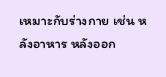เหมาะกับร่างกาย เช่น หลังอาหาร หลังออก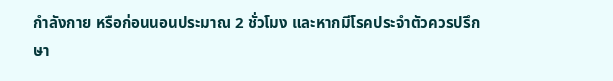กำลังกาย หรือก่อนนอนประมาณ 2 ชั่วโมง และหากมีโรคประจำตัวควรปรึกษา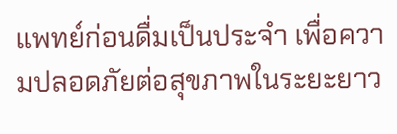แพทย์ก่อนดื่มเป็นประจำ เพื่อความปลอดภัยต่อสุขภาพในระยะยาว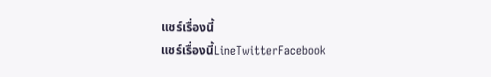แชร์เรื่องนี้
แชร์เรื่องนี้LineTwitterFacebook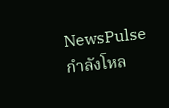NewsPulse
กำลังโหล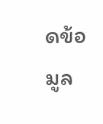ดข้อมูล